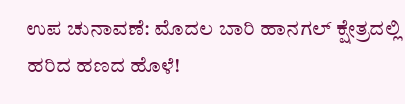ಉಪ ಚುನಾವಣೆ: ಮೊದಲ ಬಾರಿ ಹಾನಗಲ್‌ ಕ್ಷೇತ್ರದಲ್ಲಿ ಹರಿದ ಹಣದ ಹೊಳೆ!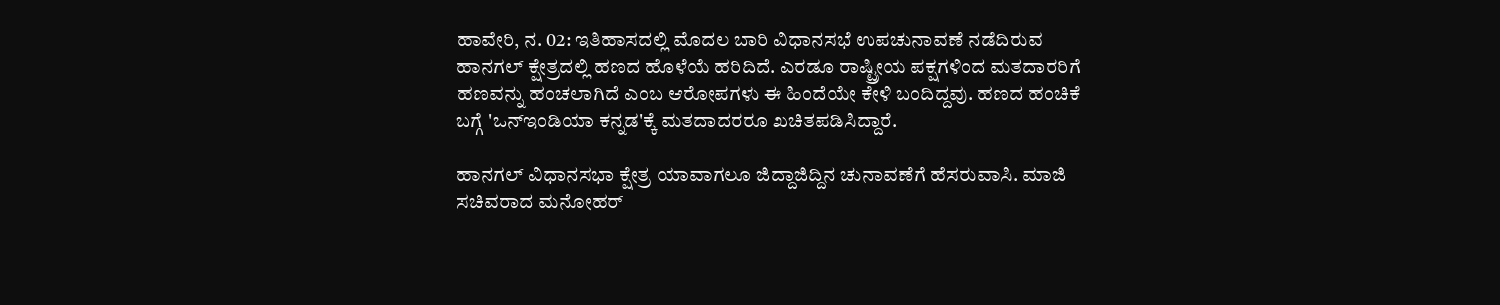ಹಾವೇರಿ, ನ. 02: ಇತಿಹಾಸದಲ್ಲಿ ಮೊದಲ ಬಾರಿ ವಿಧಾನಸಭೆ ಉಪಚುನಾವಣೆ ನಡೆದಿರುವ ಹಾನಗಲ್ ಕ್ಷೇತ್ರದಲ್ಲಿ ಹಣದ ಹೊಳೆಯೆ ಹರಿದಿದೆ. ಎರಡೂ ರಾಷ್ಟ್ರೀಯ ಪಕ್ಷಗಳಿಂದ ಮತದಾರರಿಗೆ ಹಣವನ್ನು ಹಂಚಲಾಗಿದೆ ಎಂಬ ಆರೋಪಗಳು ಈ ಹಿಂದೆಯೇ ಕೇಳಿ ಬಂದಿದ್ದವು. ಹಣದ ಹಂಚಿಕೆ ಬಗ್ಗೆ 'ಒನ್‌ಇಂಡಿಯಾ ಕನ್ನಡ'ಕ್ಕೆ ಮತದಾದರರೂ ಖಚಿತಪಡಿಸಿದ್ದಾರೆ.

ಹಾನಗಲ್ ವಿಧಾನಸಭಾ ಕ್ಷೇತ್ರ ಯಾವಾಗಲೂ ಜಿದ್ದಾಜಿದ್ದಿನ ಚುನಾವಣೆಗೆ ಹೆಸರುವಾಸಿ. ಮಾಜಿ ಸಚಿವರಾದ ಮನೋಹರ್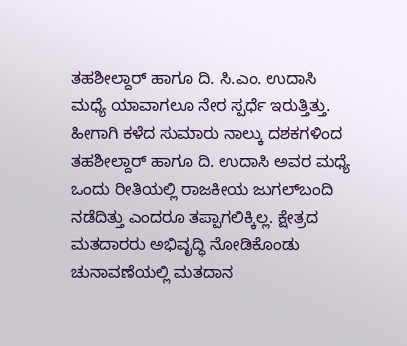ತಹಶೀಲ್ದಾರ್ ಹಾಗೂ ದಿ. ಸಿ.ಎಂ. ಉದಾಸಿ ಮಧ್ಯೆ ಯಾವಾಗಲೂ ನೇರ ಸ್ಪರ್ಧೆ ಇರುತ್ತಿತ್ತು. ಹೀಗಾಗಿ ಕಳೆದ ಸುಮಾರು ನಾಲ್ಕು ದಶಕಗಳಿಂದ ತಹಶೀಲ್ದಾರ್ ಹಾಗೂ ದಿ. ಉದಾಸಿ ಅವರ ಮಧ್ಯೆ ಒಂದು ರೀತಿಯಲ್ಲಿ ರಾಜಕೀಯ ಜುಗಲ್‌ಬಂದಿ ನಡೆದಿತ್ತು ಎಂದರೂ ತಪ್ಪಾಗಲಿಕ್ಕಿಲ್ಲ. ಕ್ಷೇತ್ರದ ಮತದಾರರು ಅಭಿವೃದ್ಧಿ ನೋಡಿಕೊಂಡು ಚುನಾವಣೆಯಲ್ಲಿ ಮತದಾನ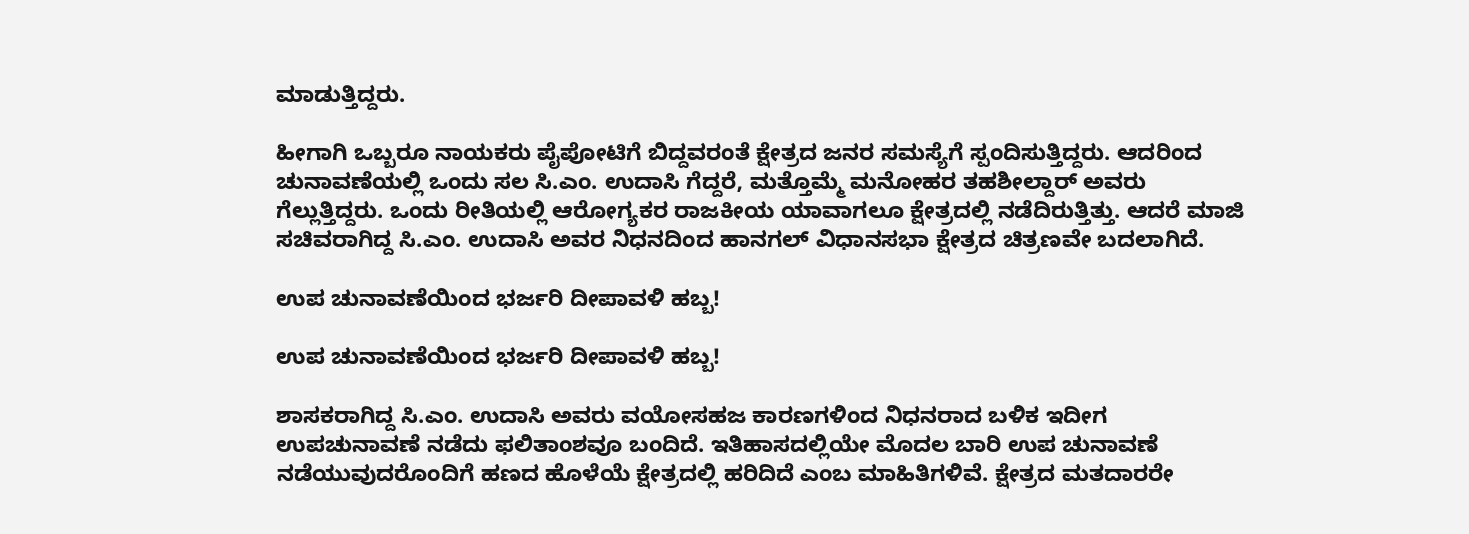ಮಾಡುತ್ತಿದ್ದರು.

ಹೀಗಾಗಿ ಒಬ್ಬರೂ ನಾಯಕರು ಪೈಪೋಟಿಗೆ ಬಿದ್ದವರಂತೆ ಕ್ಷೇತ್ರದ ಜನರ ಸಮಸ್ಯೆಗೆ ಸ್ಪಂದಿಸುತ್ತಿದ್ದರು. ಆದರಿಂದ ಚುನಾವಣೆಯಲ್ಲಿ ಒಂದು ಸಲ ಸಿ.ಎಂ. ಉದಾಸಿ ಗೆದ್ದರೆ, ಮತ್ತೊಮ್ಮೆ ಮನೋಹರ ತಹಶೀಲ್ದಾರ್ ಅವರು ಗೆಲ್ಲುತ್ತಿದ್ದರು. ಒಂದು ರೀತಿಯಲ್ಲಿ ಆರೋಗ್ಯಕರ ರಾಜಕೀಯ ಯಾವಾಗಲೂ ಕ್ಷೇತ್ರದಲ್ಲಿ ನಡೆದಿರುತ್ತಿತ್ತು. ಆದರೆ ಮಾಜಿ ಸಚಿವರಾಗಿದ್ದ ಸಿ.ಎಂ. ಉದಾಸಿ ಅವರ ನಿಧನದಿಂದ ಹಾನಗಲ್ ವಿಧಾನಸಭಾ ಕ್ಷೇತ್ರದ ಚಿತ್ರಣವೇ ಬದಲಾಗಿದೆ.

ಉಪ ಚುನಾವಣೆಯಿಂದ ಭರ್ಜರಿ ದೀಪಾವಳಿ ಹಬ್ಬ!

ಉಪ ಚುನಾವಣೆಯಿಂದ ಭರ್ಜರಿ ದೀಪಾವಳಿ ಹಬ್ಬ!

ಶಾಸಕರಾಗಿದ್ದ ಸಿ.ಎಂ. ಉದಾಸಿ ಅವರು ವಯೋಸಹಜ ಕಾರಣಗಳಿಂದ ನಿಧನರಾದ ಬಳಿಕ ಇದೀಗ ಉಪಚುನಾವಣೆ ನಡೆದು ಫಲಿತಾಂಶವೂ ಬಂದಿದೆ. ಇತಿಹಾಸದಲ್ಲಿಯೇ ಮೊದಲ ಬಾರಿ ಉಪ ಚುನಾವಣೆ ನಡೆಯುವುದರೊಂದಿಗೆ ಹಣದ ಹೊಳೆಯೆ ಕ್ಷೇತ್ರದಲ್ಲಿ ಹರಿದಿದೆ ಎಂಬ ಮಾಹಿತಿಗಳಿವೆ. ಕ್ಷೇತ್ರದ ಮತದಾರರೇ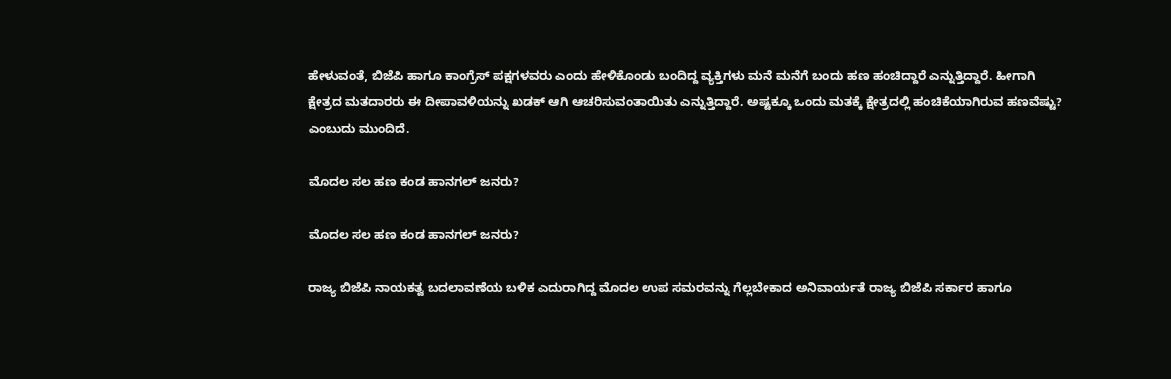ಹೇಳುವಂತೆ, ಬಿಜೆಪಿ ಹಾಗೂ ಕಾಂಗ್ರೆಸ್ ಪಕ್ಷಗಳವರು ಎಂದು ಹೇಳಿಕೊಂಡು ಬಂದಿದ್ದ ವ್ಯಕ್ತಿಗಳು ಮನೆ ಮನೆಗೆ ಬಂದು ಹಣ ಹಂಚಿದ್ದಾರೆ ಎನ್ನುತ್ತಿದ್ದಾರೆ. ಹೀಗಾಗಿ ಕ್ಷೇತ್ರದ ಮತದಾರರು ಈ ದೀಪಾವಳಿಯನ್ನು ಖಡಕ್ ಆಗಿ ಆಚರಿಸುವಂತಾಯಿತು ಎನ್ನುತ್ತಿದ್ದಾರೆ. ಅಷ್ಟಕ್ಕೂ ಒಂದು ಮತಕ್ಕೆ ಕ್ಷೇತ್ರದಲ್ಲಿ ಹಂಚಿಕೆಯಾಗಿರುವ ಹಣವೆಷ್ಟು? ಎಂಬುದು ಮುಂದಿದೆ.

ಮೊದಲ ಸಲ ಹಣ ಕಂಡ ಹಾನಗಲ್ ಜನರು?

ಮೊದಲ ಸಲ ಹಣ ಕಂಡ ಹಾನಗಲ್ ಜನರು?

ರಾಜ್ಯ ಬಿಜೆಪಿ ನಾಯಕತ್ವ ಬದಲಾವಣೆಯ ಬಳಿಕ ಎದುರಾಗಿದ್ದ ಮೊದಲ ಉಪ ಸಮರವನ್ನು ಗೆಲ್ಲಬೇಕಾದ ಅನಿವಾರ್ಯತೆ ರಾಜ್ಯ ಬಿಜೆಪಿ ಸರ್ಕಾರ ಹಾಗೂ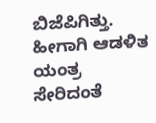ಬಿಜೆಪಿಗಿತ್ತು. ಹೀಗಾಗಿ ಆಡಳಿತ ಯಂತ್ರ ಸೇರಿದಂತೆ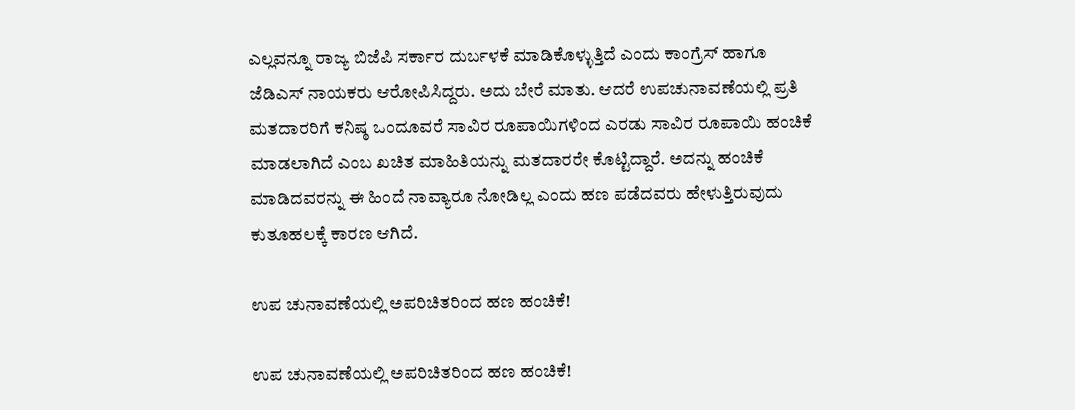ಎಲ್ಲವನ್ನೂ ರಾಜ್ಯ ಬಿಜೆಪಿ ಸರ್ಕಾರ ದುರ್ಬಳಕೆ ಮಾಡಿಕೊಳ್ಳುತ್ತಿದೆ ಎಂದು ಕಾಂಗ್ರೆಸ್ ಹಾಗೂ ಜೆಡಿಎಸ್ ನಾಯಕರು ಆರೋಪಿಸಿದ್ದರು. ಅದು ಬೇರೆ ಮಾತು. ಆದರೆ ಉಪಚುನಾವಣೆಯಲ್ಲಿ ಪ್ರತಿ ಮತದಾರರಿಗೆ ಕನಿಷ್ಠ ಒಂದೂವರೆ ಸಾವಿರ ರೂಪಾಯಿಗಳಿಂದ ಎರಡು ಸಾವಿರ ರೂಪಾಯಿ ಹಂಚಿಕೆ ಮಾಡಲಾಗಿದೆ ಎಂಬ ಖಚಿತ ಮಾಹಿತಿಯನ್ನು ಮತದಾರರೇ ಕೊಟ್ಟಿದ್ದಾರೆ. ಅದನ್ನು ಹಂಚಿಕೆ ಮಾಡಿದವರನ್ನು ಈ ಹಿಂದೆ ನಾವ್ಯಾರೂ ನೋಡಿಲ್ಲ ಎಂದು ಹಣ ಪಡೆದವರು ಹೇಳುತ್ತಿರುವುದು ಕುತೂಹಲಕ್ಕೆ ಕಾರಣ ಆಗಿದೆ.

ಉಪ ಚುನಾವಣೆಯಲ್ಲಿ ಅಪರಿಚಿತರಿಂದ ಹಣ ಹಂಚಿಕೆ!

ಉಪ ಚುನಾವಣೆಯಲ್ಲಿ ಅಪರಿಚಿತರಿಂದ ಹಣ ಹಂಚಿಕೆ!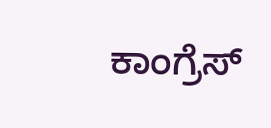ಕಾಂಗ್ರೆಸ್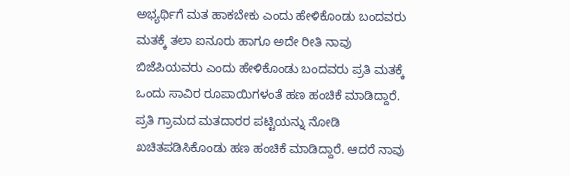ಅಭ್ಯರ್ಥಿಗೆ ಮತ ಹಾಕಬೇಕು ಎಂದು ಹೇಳಿಕೊಂಡು ಬಂದವರು ಮತಕ್ಕೆ ತಲಾ ಐನೂರು ಹಾಗೂ ಅದೇ ರೀತಿ ನಾವು ಬಿಜೆಪಿಯವರು ಎಂದು ಹೇಳಿಕೊಂಡು ಬಂದವರು ಪ್ರತಿ ಮತಕ್ಕೆ ಒಂದು ಸಾವಿರ ರೂಪಾಯಿಗಳಂತೆ ಹಣ ಹಂಚಿಕೆ ಮಾಡಿದ್ದಾರೆ. ಪ್ರತಿ ಗ್ರಾಮದ ಮತದಾರರ ಪಟ್ಟಿಯನ್ನು ನೋಡಿ ಖಚಿತಪಡಿಸಿಕೊಂಡು ಹಣ ಹಂಚಿಕೆ ಮಾಡಿದ್ದಾರೆ. ಆದರೆ ನಾವು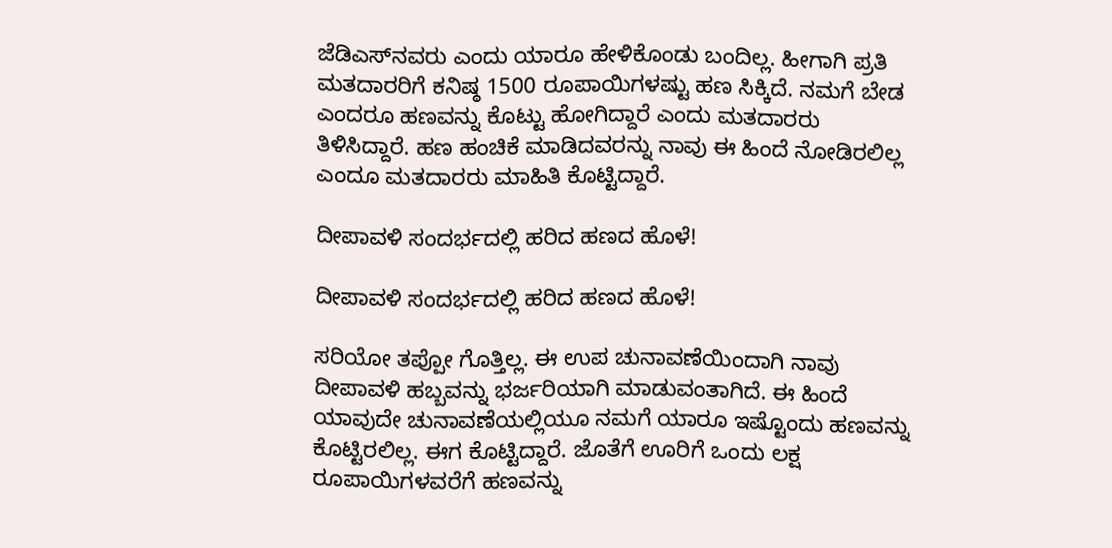ಜೆಡಿಎಸ್‌ನವರು ಎಂದು ಯಾರೂ ಹೇಳಿಕೊಂಡು ಬಂದಿಲ್ಲ. ಹೀಗಾಗಿ ಪ್ರತಿ ಮತದಾರರಿಗೆ ಕನಿಷ್ಠ 1500 ರೂಪಾಯಿಗಳಷ್ಟು ಹಣ ಸಿಕ್ಕಿದೆ. ನಮಗೆ ಬೇಡ ಎಂದರೂ ಹಣವನ್ನು ಕೊಟ್ಟು ಹೋಗಿದ್ದಾರೆ ಎಂದು ಮತದಾರರು ತಿಳಿಸಿದ್ದಾರೆ. ಹಣ ಹಂಚಿಕೆ ಮಾಡಿದವರನ್ನು ನಾವು ಈ ಹಿಂದೆ ನೋಡಿರಲಿಲ್ಲ ಎಂದೂ ಮತದಾರರು ಮಾಹಿತಿ ಕೊಟ್ಟಿದ್ದಾರೆ.

ದೀಪಾವಳಿ ಸಂದರ್ಭದಲ್ಲಿ ಹರಿದ ಹಣದ ಹೊಳೆ!

ದೀಪಾವಳಿ ಸಂದರ್ಭದಲ್ಲಿ ಹರಿದ ಹಣದ ಹೊಳೆ!

ಸರಿಯೋ ತಪ್ಪೋ ಗೊತ್ತಿಲ್ಲ. ಈ ಉಪ ಚುನಾವಣೆಯಿಂದಾಗಿ ನಾವು ದೀಪಾವಳಿ ಹಬ್ಬವನ್ನು ಭರ್ಜರಿಯಾಗಿ ಮಾಡುವಂತಾಗಿದೆ. ಈ ಹಿಂದೆ ಯಾವುದೇ ಚುನಾವಣೆಯಲ್ಲಿಯೂ ನಮಗೆ ಯಾರೂ ಇಷ್ಟೊಂದು ಹಣವನ್ನು ಕೊಟ್ಟಿರಲಿಲ್ಲ. ಈಗ ಕೊಟ್ಟಿದ್ದಾರೆ. ಜೊತೆಗೆ ಊರಿಗೆ ಒಂದು ಲಕ್ಷ ರೂಪಾಯಿಗಳವರೆಗೆ ಹಣವನ್ನು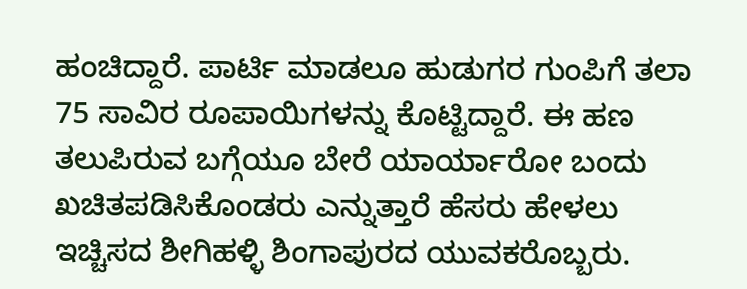ಹಂಚಿದ್ದಾರೆ. ಪಾರ್ಟಿ ಮಾಡಲೂ ಹುಡುಗರ ಗುಂಪಿಗೆ ತಲಾ 75 ಸಾವಿರ ರೂಪಾಯಿಗಳನ್ನು ಕೊಟ್ಟಿದ್ದಾರೆ. ಈ ಹಣ ತಲುಪಿರುವ ಬಗ್ಗೆಯೂ ಬೇರೆ ಯಾರ್ಯಾರೋ ಬಂದು ಖಚಿತಪಡಿಸಿಕೊಂಡರು ಎನ್ನುತ್ತಾರೆ ಹೆಸರು ಹೇಳಲು ಇಚ್ಚಿಸದ ಶೀಗಿಹಳ್ಳಿ ಶಿಂಗಾಪುರದ ಯುವಕರೊಬ್ಬರು.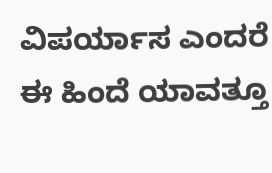ವಿಪರ್ಯಾಸ ಎಂದರೆ ಈ ಹಿಂದೆ ಯಾವತ್ತೂ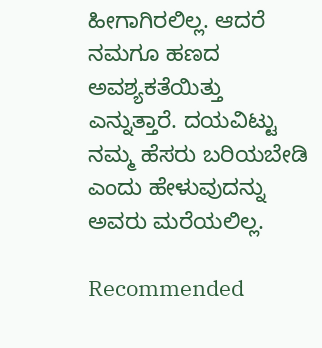ಹೀಗಾಗಿರಲಿಲ್ಲ. ಆದರೆ ನಮಗೂ ಹಣದ ಅವಶ್ಯಕತೆಯಿತ್ತು ಎನ್ನುತ್ತಾರೆ. ದಯವಿಟ್ಟು ನಮ್ಮ ಹೆಸರು ಬರಿಯಬೇಡಿ ಎಂದು ಹೇಳುವುದನ್ನು ಅವರು ಮರೆಯಲಿಲ್ಲ.

Recommended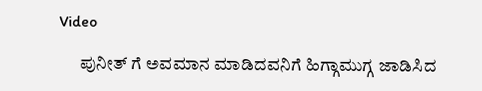Video

      ಪುನೀತ್ ಗೆ ಅವಮಾನ ಮಾಡಿದವನಿಗೆ ಹಿಗ್ಗಾಮುಗ್ಗ ಜಾಡಿಸಿದ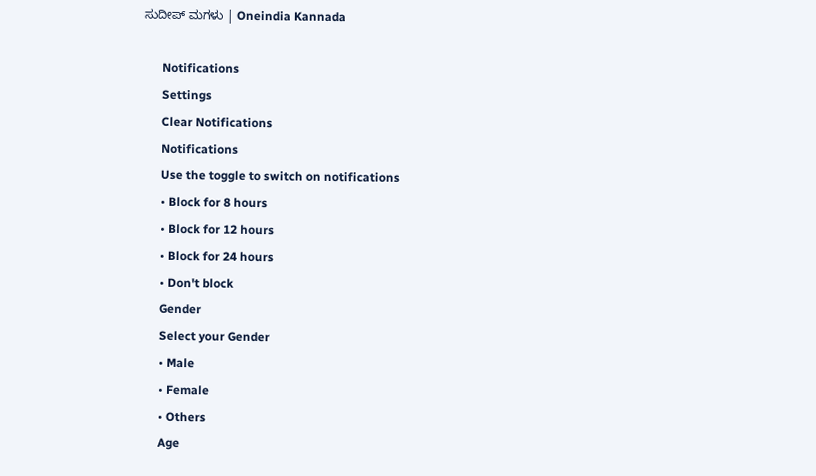ಸುದೀಪ್ ಮಗಳು | Oneindia Kannada

      Notifications
      Settings
      Clear Notifications
      Notifications
      Use the toggle to switch on notifications
      • Block for 8 hours
      • Block for 12 hours
      • Block for 24 hours
      • Don't block
      Gender
      Select your Gender
      • Male
      • Female
      • Others
      Age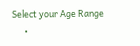Select your Age Range
      •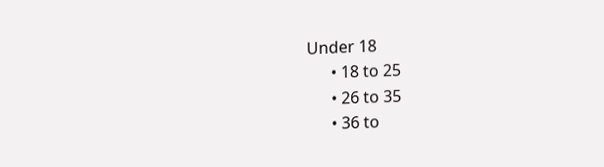Under 18
      • 18 to 25
      • 26 to 35
      • 36 to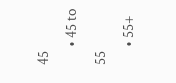45
      • 45 to 55
      • 55+